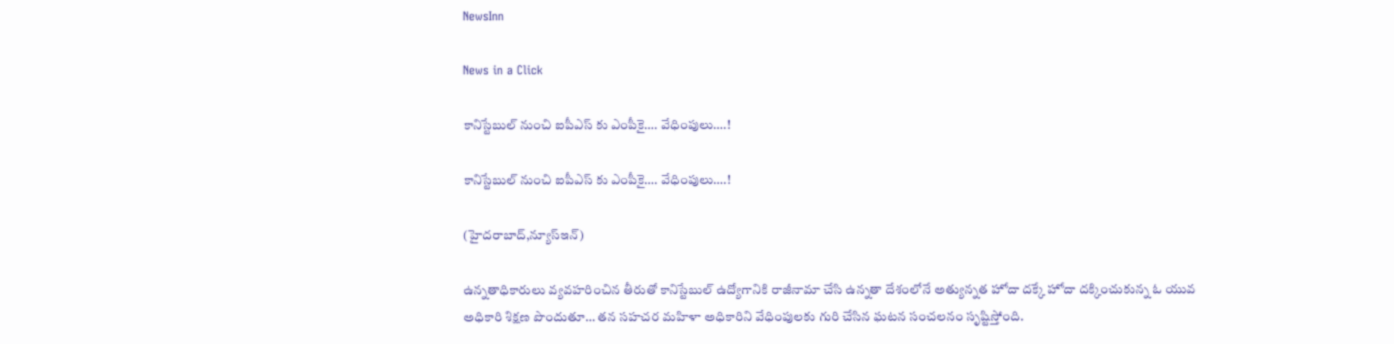NewsInn

News in a Click

కానిస్టేబుల్ నుంచి ఐపీఎస్ కు ఎంపీకై…. వేధింపులు….!

కానిస్టేబుల్ నుంచి ఐపీఎస్ కు ఎంపీకై…. వేధింపులు….!

(హైద‌రాబాద్,న్యూస్ఇన్‌)

ఉన్న‌తాధికారులు వ్య‌వ‌హ‌రించిన తీరుతో కానిస్టేబుల్ ఉద్యోగానికి రాజీనామా చేసి ఉన్న‌తా దేశంలోనే అత్యున్న‌త హోదా ద‌క్కే హోదా ద‌క్కించుకున్న ఓ యువ అధికారి శిక్ష‌ణ పొందుతూ… త‌న స‌హ‌చ‌ర మ‌హిళా అధికారిని వేధింపుల‌కు గురి చేసిన ఘ‌ట‌న సంచ‌ల‌నం సృష్టిస్తోంది.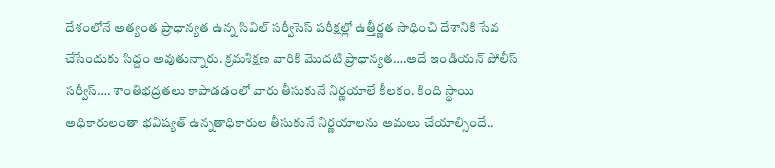దేశంలోనే అత్యంత ప్రాధాన్య‌త ఉన్న సివిల్ సర్వీసెస్ ప‌రీక్ష‌ల్లో ఉత్తీర్ణ‌త సాధించి దేశానికి సేవ చేసేందుకు సిద్దం అవుతున్నారు. క్ర‌మ‌శిక్ష‌ణ వారికి మొద‌టి ప్రాధాన్య‌త‌….అదే ఇండియ‌న్ పోలీస్ స‌ర్వీస్…. శాంతిభ‌ద్ర‌త‌లు కాపాడ‌డంలో వారు తీసుకునే నిర్ణ‌యాలే కీల‌కం. కింది స్థాయి అధికారులంతా భ‌విష్య‌త్ ఉన్న‌తాధికారుల తీసుకునే నిర్ణ‌యాల‌ను అమ‌లు చేయాల్సిందే..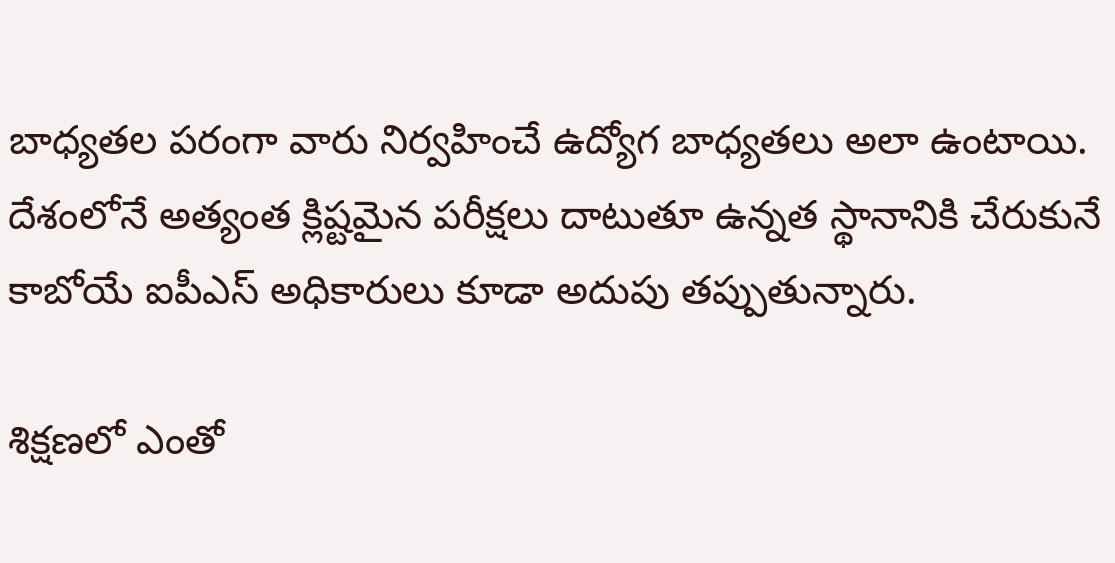బాధ్య‌త‌ల ప‌రంగా వారు నిర్వ‌హించే ఉద్యోగ బాధ్య‌త‌లు అలా ఉంటాయి. దేశంలోనే అత్యంత క్లిష్ట‌మైన ప‌రీక్ష‌లు దాటుతూ ఉన్న‌త స్థానానికి చేరుకునే కాబోయే ఐపీఎస్ అధికారులు కూడా అదుపు తప్పుతున్నారు.

శిక్ష‌ణ‌లో ఎంతో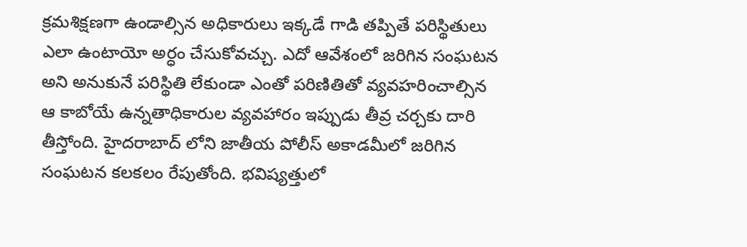క్ర‌మ‌శిక్ష‌ణ‌గా ఉండాల్సిన అధికారులు ఇక్క‌డే గాడి త‌ప్పితే ప‌రిస్థితులు ఎలా ఉంటాయో అర్ధం చేసుకోవ‌చ్చు. ఎదో ఆవేశంలో జ‌రిగిన సంఘ‌ట‌న అని అనుకునే ప‌రిస్థితి లేకుండా ఎంతో ప‌రిణితితో వ్య‌వ‌హ‌రించాల్సిన ఆ కాబోయే ఉన్న‌తాధికారుల వ్య‌వ‌హారం ఇప్పుడు తీవ్ర చ‌ర్చ‌కు దారి తీస్తోంది. హైద‌రాబాద్ లోని జాతీయ పోలీస్ అకాడ‌మీలో జ‌రిగిన సంఘ‌ట‌న క‌ల‌క‌లం రేపుతోంది. భ‌విష్య‌త్తులో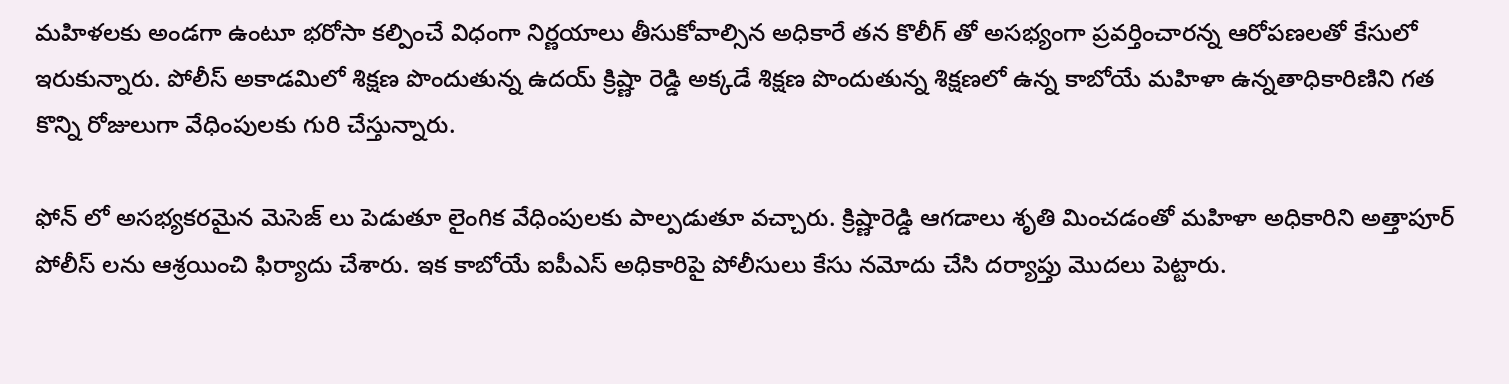మ‌హిళ‌ల‌కు అండ‌గా ఉంటూ భ‌రోసా క‌ల్పించే విధంగా నిర్ణ‌యాలు తీసుకోవాల్సిన అధికారే త‌న కొలీగ్ తో అస‌భ్యంగా ప్ర‌వ‌ర్తించార‌న్న ఆరోప‌ణ‌ల‌తో కేసులో ఇరుకున్నారు. పోలీస్ అకాడ‌మిలో శిక్ష‌ణ పొందుతున్న ఉద‌య్ క్రిష్ణా రెడ్డి అక్క‌డే శిక్ష‌ణ పొందుతున్న శిక్ష‌ణ‌లో ఉన్న కాబోయే మ‌హిళా ఉన్న‌తాధికారిణిని గ‌త కొన్ని రోజులుగా వేధింపుల‌కు గురి చేస్తున్నారు.

ఫోన్ లో అస‌భ్య‌క‌ర‌మైన మెసెజ్ లు పెడుతూ లైంగిక వేధింపుల‌కు పాల్ప‌డుతూ వ‌చ్చారు. క్రిష్ణారెడ్డి ఆగ‌డాలు శృతి మించ‌డంతో మ‌హిళా అధికారిని అత్తాపూర్ పోలీస్ ల‌ను ఆశ్రయించి ఫిర్యాదు చేశారు. ఇక కాబోయే ఐపీఎస్ అధికారిపై పోలీసులు కేసు న‌మోదు చేసి ద‌ర్యాప్తు మొద‌లు పెట్టారు.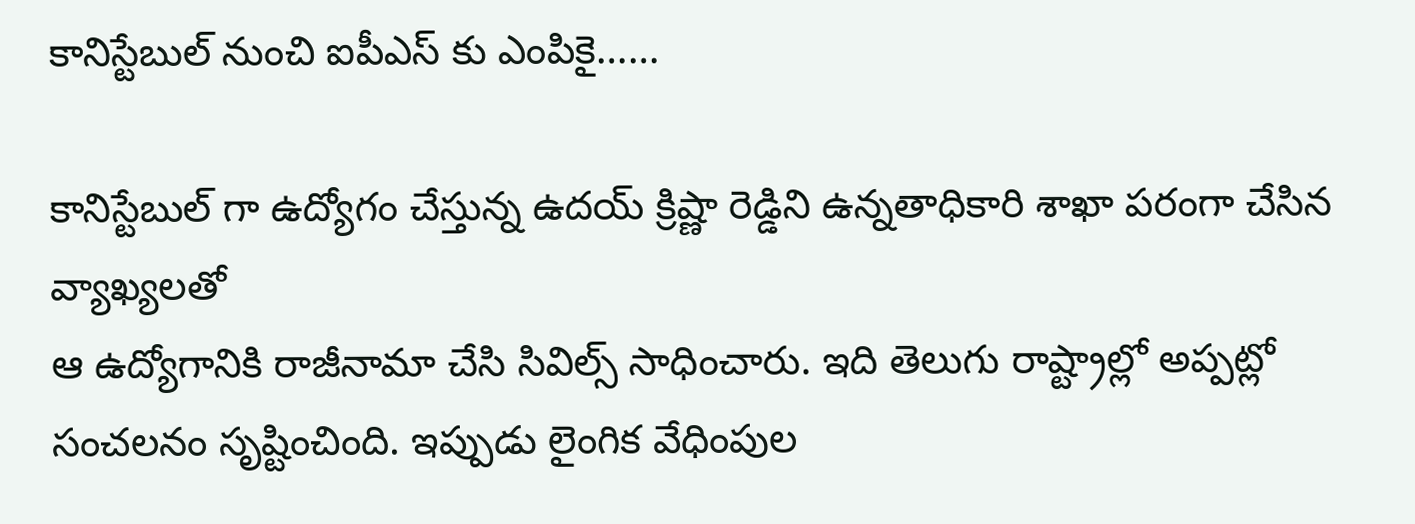కానిస్టేబుల్ నుంచి ఐపీఎస్ కు ఎంపికై……

కానిస్టేబుల్ గా ఉద్యోగం చేస్తున్న ఉద‌య్ క్రిష్ణా రెడ్డిని ఉన్న‌తాధికారి శాఖా పరంగా చేసిన వ్యాఖ్య‌ల‌తో
ఆ ఉద్యోగానికి రాజీనామా చేసి సివిల్స్ సాధించారు. ఇది తెలుగు రాష్ట్రాల్లో అప్ప‌ట్లో సంచ‌ల‌నం సృష్టించింది. ఇప్పుడు లైంగిక వేధింపుల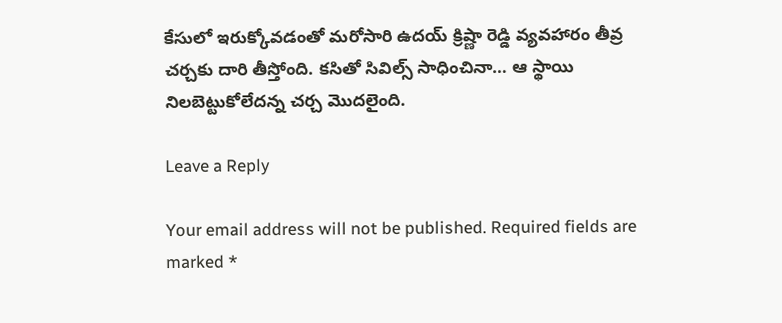కేసులో ఇరుక్కోవ‌డంతో మ‌రోసారి ఉద‌య్ క్రిష్ణా రెడ్డి వ్య‌వ‌హారం తీవ్ర చ‌ర్చ‌కు దారి తీస్తోంది. క‌సితో సివిల్స్ సాధించినా… ఆ స్థాయి నిల‌బెట్టుకోలేద‌న్న చ‌ర్చ మొద‌లైంది.

Leave a Reply

Your email address will not be published. Required fields are marked *